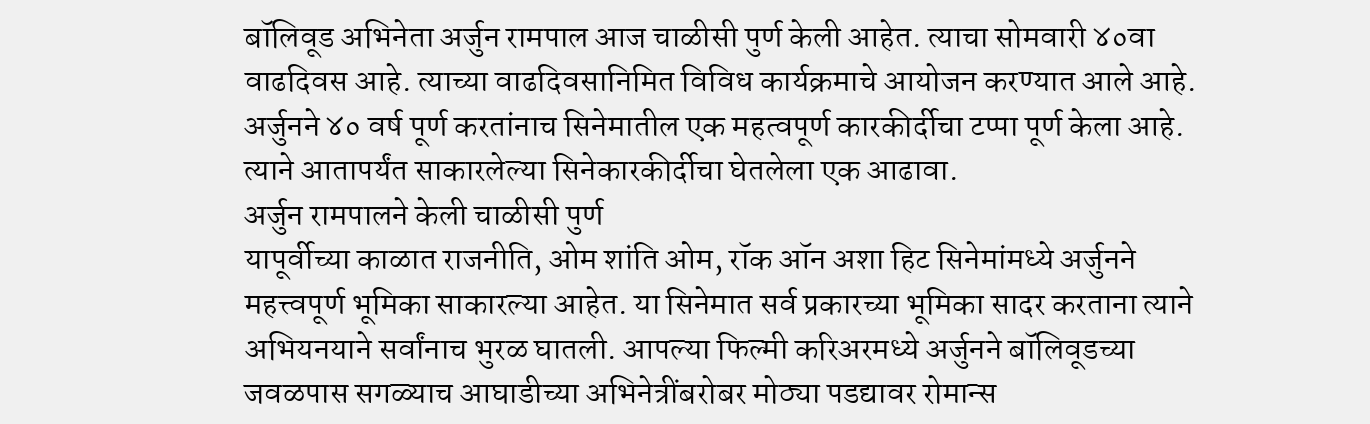बॉलिवूड अभिनेता अर्जुन रामपाल आज चाळीसी पुर्ण केली आहेत. त्याचा सोमवारी ४०वा वाढदिवस आहे. त्याच्या वाढदिवसानिमित विविध कार्यक्रमाचे आयोजन करण्यात आले आहे. अर्जुनने ४० वर्ष पूर्ण करतांनाच सिनेमातील एक महत्वपूर्ण कारकीर्दीचा टप्पा पूर्ण केला आहे. त्याने आतापर्यंत साकारलेल्या सिनेकारकीर्दीचा घेतलेला एक आढावा.
अर्जुन रामपालने केली चाळीसी पुर्ण
यापूर्वीच्या काळात राजनीति, ओम शांति ओम, रॉक ऑन अशा हिट सिनेमांमध्ये अर्जुनने महत्त्वपूर्ण भूमिका साकारल्या आहेत. या सिनेमात सर्व प्रकारच्या भूमिका सादर करताना त्याने अभियनयाने सर्वांनाच भुरळ घातली. आपल्या फिल्मी करिअरमध्ये अर्जुनने बॉलिवूडच्या जवळपास सगळ्याच आघाडीच्या अभिनेत्रींबरोबर मोठ्या पडद्यावर रोमान्स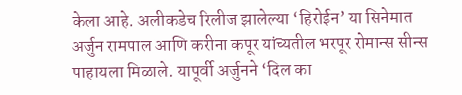केला आहे. अलीकडेच रिलीज झालेल्या ‘हिरोईन’ या सिनेमात अर्जुन रामपाल आणि करीना कपूर यांच्यतील भरपूर रोमान्स सीन्स पाहायला मिळाले. यापूर्वी अर्जुनने ‘दिल का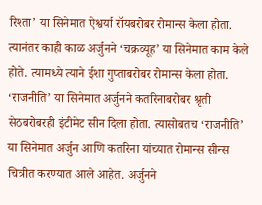रिश्ता’ या सिनेमात ऐश्वर्या रॉयबरोबर रोमान्स केला होता. त्यानंतर काही काळ अर्जुनने ‘चक्रव्यूह’ या सिनेमात काम केले होते. त्यामध्ये त्याने ईशा गुप्ताबरोबर रोमान्स केला होता.
‘राजनीति’ या सिनेमात अर्जुनने कतरिनाबरोबर श्रृती सेठबरोबरही इंटीमेट सीन दिला होता. त्यासोबतच ‘राजनीति’ या सिनेमात अर्जुन आणि कतरिना यांच्यात रोमान्स सीन्स चित्रीत करण्यात आले आहेत. अर्जुनने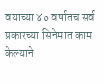वयाच्या ४० वर्षातच सर्व प्रकारच्या सिनेमात काम केल्याने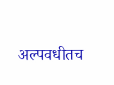अल्पवधीतच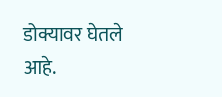डोक्यावर घेतले आहे.